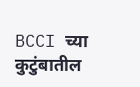BCCI च्या कुटुंबातील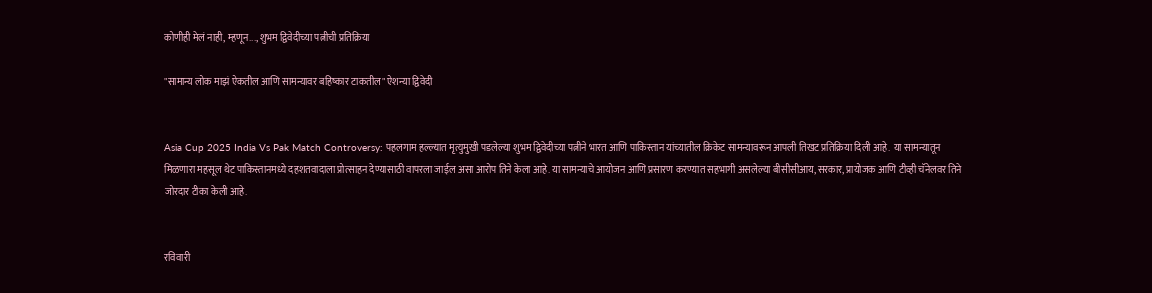कोणीही मेलं नाही, म्हणून..., शुभम द्विवेदीच्या पत्नीची प्रतिक्रिया

"सामान्य लोक माझं ऐकतील आणि सामन्यावर बहिष्कार टाकतील" ऐशन्या द्विवेदी


Asia Cup 2025 India Vs Pak Match Controversy: पहलगाम हल्ल्यात मृत्युमुखी पडलेल्या शुभम द्विवेदीच्या पत्नीने भारत आणि पाकिस्तान यांच्यातील क्रिकेट सामन्यावरून आपली तिखट प्रतिक्रिया दिली आहे.  या सामन्यातून मिळणारा महसूल थेट पाकिस्तानमध्ये दहशतवादाला प्रोत्साहन देण्यासाठी वापरला जाईल असा आरोप तिने केला आहे. या सामन्याचे आयोजन आणि प्रसारण करण्यात सहभागी असलेल्या बीसीसीआय, सरकार, प्रायोजक आणि टीव्ही चॅनेलवर तिने जोरदार टीका केली आहे.


रविवारी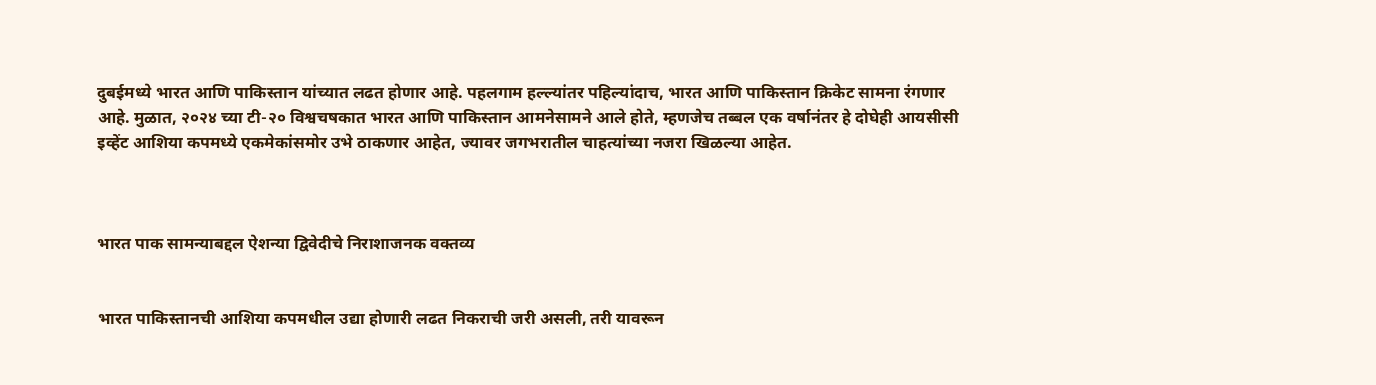दुबईमध्ये भारत आणि पाकिस्तान यांच्यात लढत होणार आहे. पहलगाम हल्ल्यांतर पहिल्यांदाच, भारत आणि पाकिस्तान क्रिकेट सामना रंगणार आहे. मुळात, २०२४ च्या टी-२० विश्वचषकात भारत आणि पाकिस्तान आमनेसामने आले होते, म्हणजेच तब्बल एक वर्षानंतर हे दोघेही आयसीसी इव्हेंट आशिया कपमध्ये एकमेकांसमोर उभे ठाकणार आहेत, ज्यावर जगभरातील चाहत्यांच्या नजरा खिळल्या आहेत.



भारत पाक सामन्याबद्दल ऐशन्या द्विवेदीचे निराशाजनक वक्तव्य


भारत पाकिस्तानची आशिया कपमधील उद्या होणारी लढत निकराची जरी असली, तरी यावरून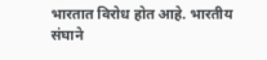भारतात विरोध होत आहे. भारतीय संघाने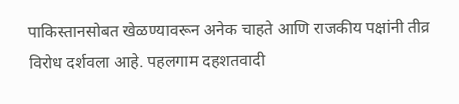पाकिस्तानसोबत खेळण्यावरून अनेक चाहते आणि राजकीय पक्षांनी तीव्र विरोध दर्शवला आहे. पहलगाम दहशतवादी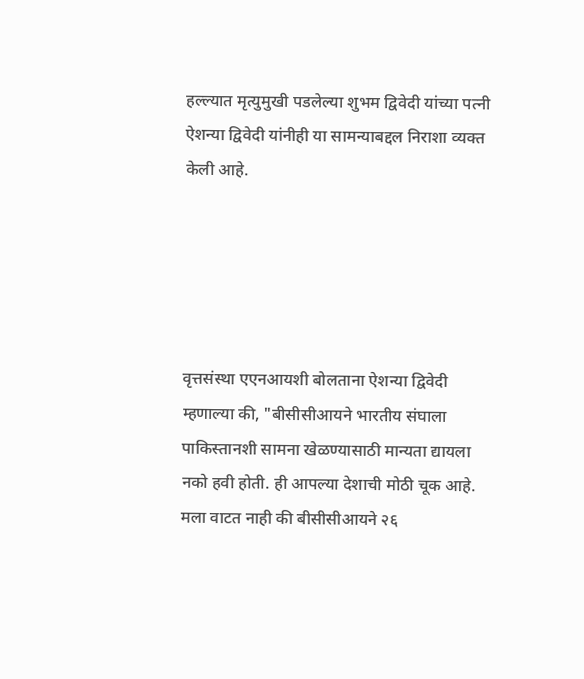हल्ल्यात मृत्युमुखी पडलेल्या शुभम द्विवेदी यांच्या पत्नी ऐशन्या द्विवेदी यांनीही या सामन्याबद्दल निराशा व्यक्त केली आहे.





वृत्तसंस्था एएनआयशी बोलताना ऐशन्या द्विवेदी म्हणाल्या की, "बीसीसीआयने भारतीय संघाला पाकिस्तानशी सामना खेळण्यासाठी मान्यता द्यायला नको हवी होती. ही आपल्या देशाची मोठी चूक आहे. मला वाटत नाही की बीसीसीआयने २६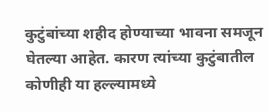कुटुंबांच्या शहीद होण्याच्या भावना समजून घेतल्या आहेत. कारण त्यांच्या कुटुंबातील कोणीही या हल्ल्यामध्ये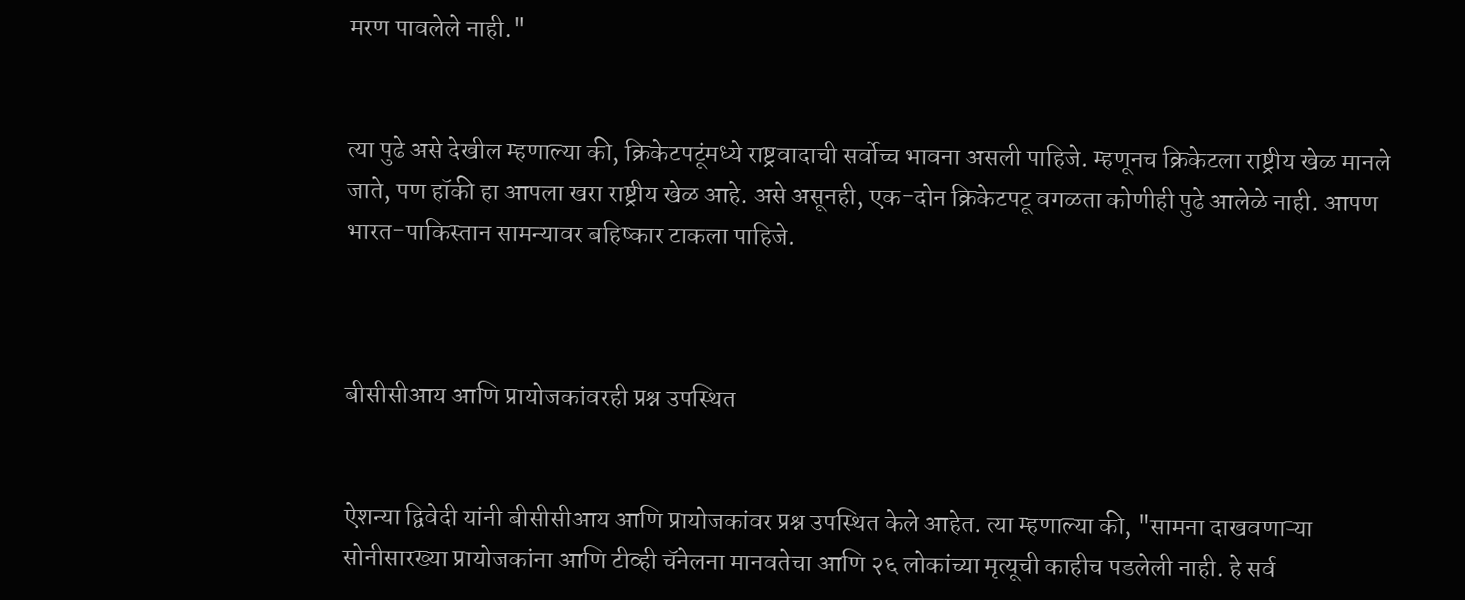मरण पावलेले नाही."


त्या पुढे असे देखील म्हणाल्या की, क्रिकेटपटूंमध्ये राष्ट्रवादाची सर्वोच्च भावना असली पाहिजे. म्हणूनच क्रिकेटला राष्ट्रीय खेळ मानले जाते, पण हॉकी हा आपला खरा राष्ट्रीय खेळ आहे. असे असूनही, एक-दोन क्रिकेटपटू वगळता कोणीही पुढे आलेळे नाही. आपण भारत-पाकिस्तान सामन्यावर बहिष्कार टाकला पाहिजे.



बीसीसीआय आणि प्रायोजकांवरही प्रश्न उपस्थित


ऐशन्या द्विवेदी यांनी बीसीसीआय आणि प्रायोजकांवर प्रश्न उपस्थित केले आहेत. त्या म्हणाल्या की, "सामना दाखवणाऱ्या सोनीसारख्या प्रायोजकांना आणि टीव्ही चॅनेलना मानवतेचा आणि २६ लोकांच्या मृत्यूची काहीच पडलेली नाही. हे सर्व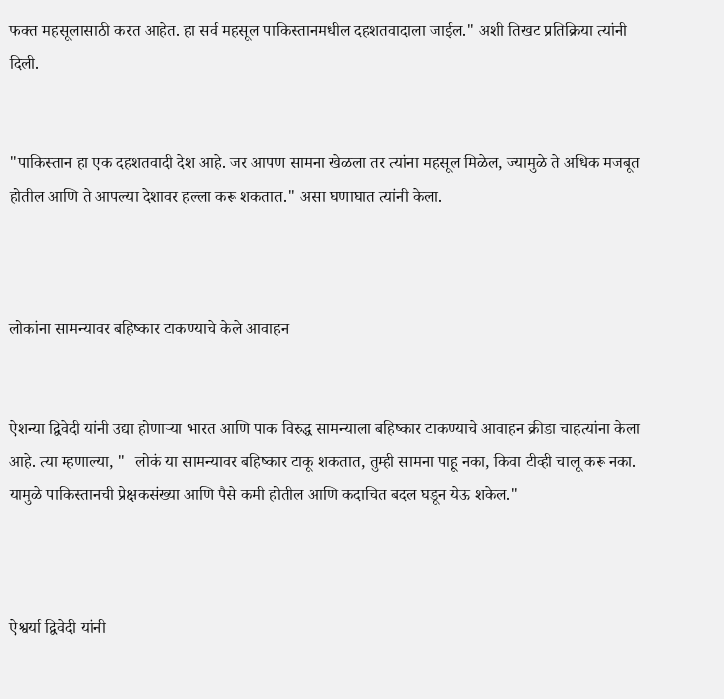फक्त महसूलासाठी करत आहेत. हा सर्व महसूल पाकिस्तानमधील दहशतवादाला जाईल." अशी तिखट प्रतिक्रिया त्यांनी दिली.


"पाकिस्तान हा एक दहशतवादी देश आहे. जर आपण सामना खेळला तर त्यांना महसूल मिळेल, ज्यामुळे ते अधिक मजबूत होतील आणि ते आपल्या देशावर हल्ला करू शकतात." असा घणाघात त्यांनी केला.



लोकांना सामन्यावर बहिष्कार टाकण्याचे केले आवाहन


ऐशन्या द्विवेदी यांनी उद्या होणाऱ्या भारत आणि पाक विरुद्ध सामन्याला बहिष्कार टाकण्याचे आवाहन क्रीडा चाहत्यांना केला आहे. त्या म्हणाल्या, "  लोकं या सामन्यावर बहिष्कार टाकू शकतात, तुम्ही सामना पाहू नका, किवा टीव्ही चालू करू नका. यामुळे पाकिस्तानची प्रेक्षकसंख्या आणि पैसे कमी होतील आणि कदाचित बदल घडून येऊ शकेल."



ऐश्वर्या द्विवेदी यांनी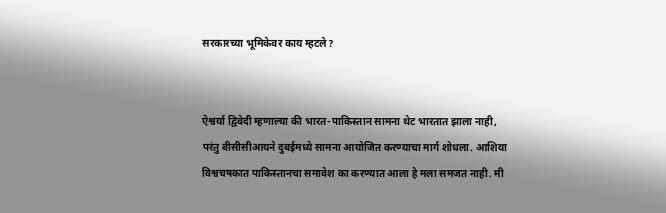सरकारच्या भूमिकेवर काय म्हटले?


ऐश्वर्या द्विवेदी म्हणाल्या की भारत-पाकिस्तान सामना थेट भारतात झाला नाही, परंतु बीसीसीआयने दुबईमध्ये सामना आयोजित करण्याचा मार्ग शोधला. आशिया विश्वचषकात पाकिस्तानचा समावेश का करण्यात आला हे मला समजत नाही. मी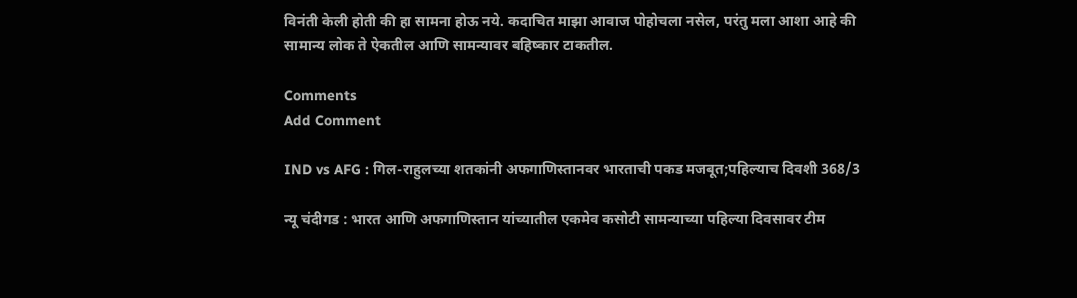विनंती केली होती की हा सामना होऊ नये. कदाचित माझा आवाज पोहोचला नसेल, परंतु मला आशा आहे की सामान्य लोक ते ऐकतील आणि सामन्यावर बहिष्कार टाकतील.

Comments
Add Comment

IND vs AFG : गिल-राहुलच्या शतकांनी अफगाणिस्तानवर भारताची पकड मजबूत;पहिल्याच दिवशी 368/3

न्यू चंदीगड : भारत आणि अफगाणिस्तान यांच्यातील एकमेव कसोटी सामन्याच्या पहिल्या दिवसावर टीम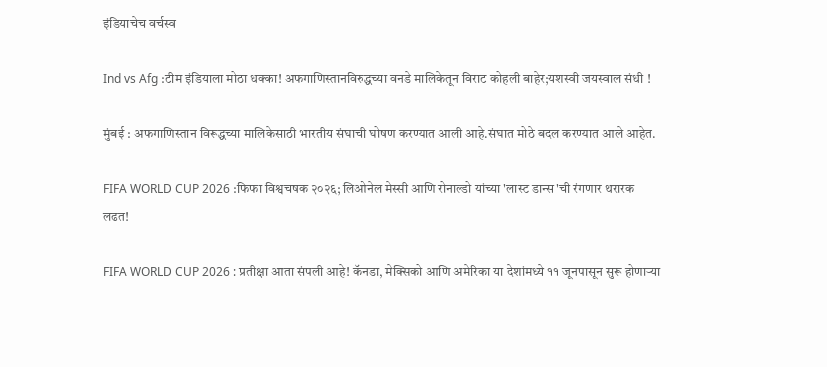इंडियाचेच वर्चस्व

Ind vs Afg :टीम इंडियाला मोठा धक्का! अफगाणिस्तानविरुद्धच्या वनडे मालिकेतून विराट कोहली बाहेर;यशस्वी जयस्वाल संधी !

मुंबई : अफगाणिस्तान विरूद्धच्या मालिकेसाठी भारतीय संघाची घोषण करण्यात आली आहे.संघात मोठे बदल करण्यात आले आहेत.

FIFA WORLD CUP 2026 :फिफा विश्वचषक २०२६; लिओनेल मेस्सी आणि रोनाल्डो यांच्या 'लास्ट डान्स'ची रंगणार थरारक लढत!

FIFA WORLD CUP 2026 : प्रतीक्षा आता संपली आहे! कॅनडा, मेक्सिको आणि अमेरिका या देशांमध्ये ११ जूनपासून सुरू होणाऱ्या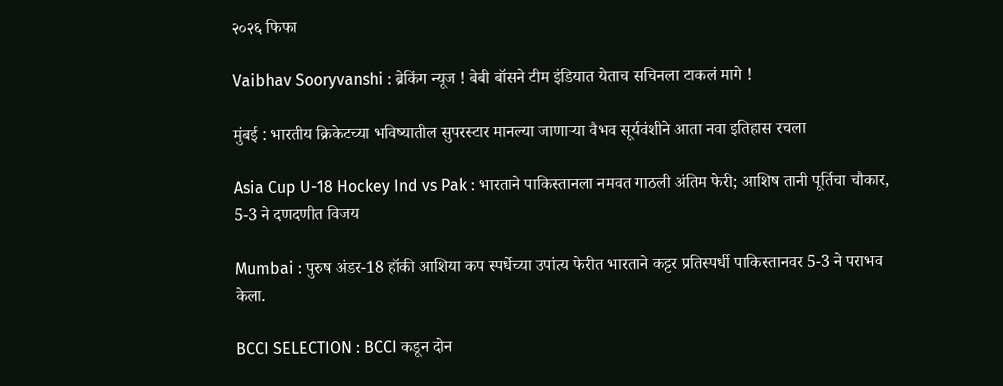२०२६ फिफा

Vaibhav Sooryvanshi : ब्रेकिंग न्यूज ! बेबी बॉसने टीम इंडियात येताच सचिनला टाकलं मागे !

मुंबई : भारतीय क्रिकेटच्या भविष्यातील सुपरस्टार मानल्या जाणाऱ्या वैभव सूर्यवंशीने आता नवा इतिहास रचला

Asia Cup U-18 Hockey Ind vs Pak : भारताने पाकिस्तानला नमवत गाठली अंतिम फेरी; आशिष तानी पूर्तिचा चौकार, 5-3 ने दणदणीत विजय

Mumbai : पुरुष अंडर-18 हॉकी आशिया कप स्पर्धेच्या उपांत्य फेरीत भारताने कट्टर प्रतिस्पर्धी पाकिस्तानवर 5-3 ने पराभव केला.

BCCI SELECTION : BCCI कडून दोन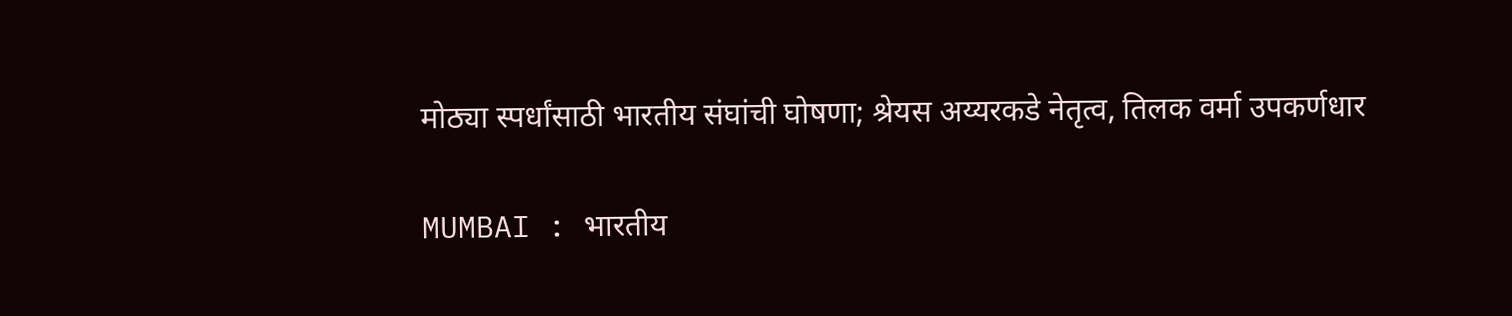मोठ्या स्पर्धांसाठी भारतीय संघांची घोषणा; श्रेयस अय्यरकडे नेतृत्व, तिलक वर्मा उपकर्णधार

MUMBAI : भारतीय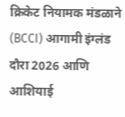क्रिकेट नियामक मंडळाने (BCCI) आगामी इंग्लंड दौरा 2026 आणि आशियाई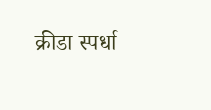क्रीडा स्पर्धा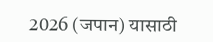2026 (जपान) यासाठी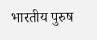भारतीय पुरुष